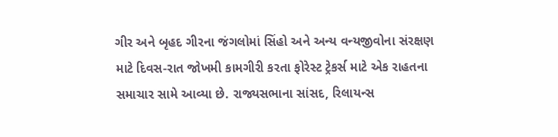ગીર અને બૃહદ ગીરના જંગલોમાં સિંહો અને અન્ય વન્યજીવોના સંરક્ષણ માટે દિવસ-રાત જોખમી કામગીરી કરતા ફોરેસ્ટ ટ્રેકર્સ માટે એક રાહતના સમાચાર સામે આવ્યા છે. રાજ્યસભાના સાંસદ, રિલાયન્સ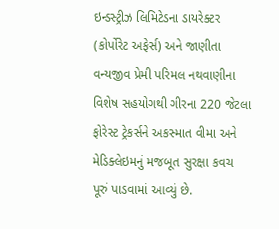ઇન્ડસ્ટ્રીઝ લિમિટેડના ડાયરેક્ટર (કોર્પોરેટ અફેર્સ) અને જાણીતા વન્યજીવ પ્રેમી પરિમલ નથવાણીના વિશેષ સહયોગથી ગીરના 220 જેટલા ફોરેસ્ટ ટ્રેકર્સને અકસ્માત વીમા અને મેડિક્લેઇમનું મજબૂત સુરક્ષા કવચ પૂરું પાડવામાં આવ્યું છે.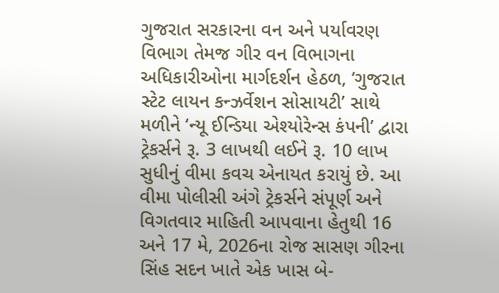ગુજરાત સરકારના વન અને પર્યાવરણ વિભાગ તેમજ ગીર વન વિભાગના અધિકારીઓના માર્ગદર્શન હેઠળ, ‘ગુજરાત સ્ટેટ લાયન કન્ઝર્વેશન સોસાયટી’ સાથે મળીને ‘ન્યૂ ઈન્ડિયા એશ્યોરેન્સ કંપની’ દ્વારા ટ્રેકર્સને રૂ. 3 લાખથી લઈને રૂ. 10 લાખ સુધીનું વીમા કવચ એનાયત કરાયું છે. આ વીમા પોલીસી અંગે ટ્રેકર્સને સંપૂર્ણ અને વિગતવાર માહિતી આપવાના હેતુથી 16 અને 17 મે, 2026ના રોજ સાસણ ગીરના સિંહ સદન ખાતે એક ખાસ બે-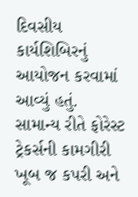દિવસીય કાર્યશિબિરનું આયોજન કરવામાં આવ્યું હતું.
સામાન્ય રીતે ફોરેસ્ટ ટ્રેકર્સની કામગીરી ખૂબ જ કપરી અને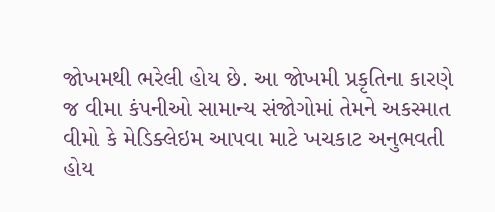જોખમથી ભરેલી હોય છે. આ જોખમી પ્રકૃતિના કારણે જ વીમા કંપનીઓ સામાન્ય સંજોગોમાં તેમને અકસ્માત વીમો કે મેડિક્લેઇમ આપવા માટે ખચકાટ અનુભવતી હોય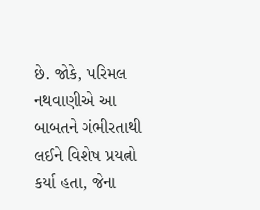છે. જોકે, પરિમલ નથવાણીએ આ બાબતને ગંભીરતાથી લઈને વિશેષ પ્રયત્નો કર્યા હતા, જેના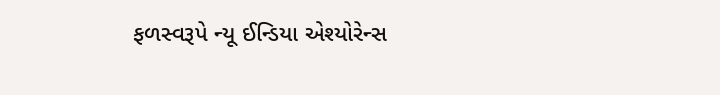ફળસ્વરૂપે ન્યૂ ઈન્ડિયા એશ્યોરેન્સ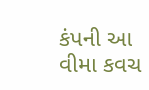કંપની આ વીમા કવચ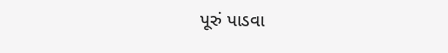પૂરું પાડવા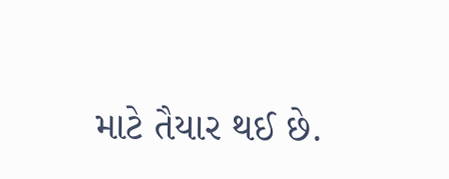માટે તૈયાર થઈ છે.